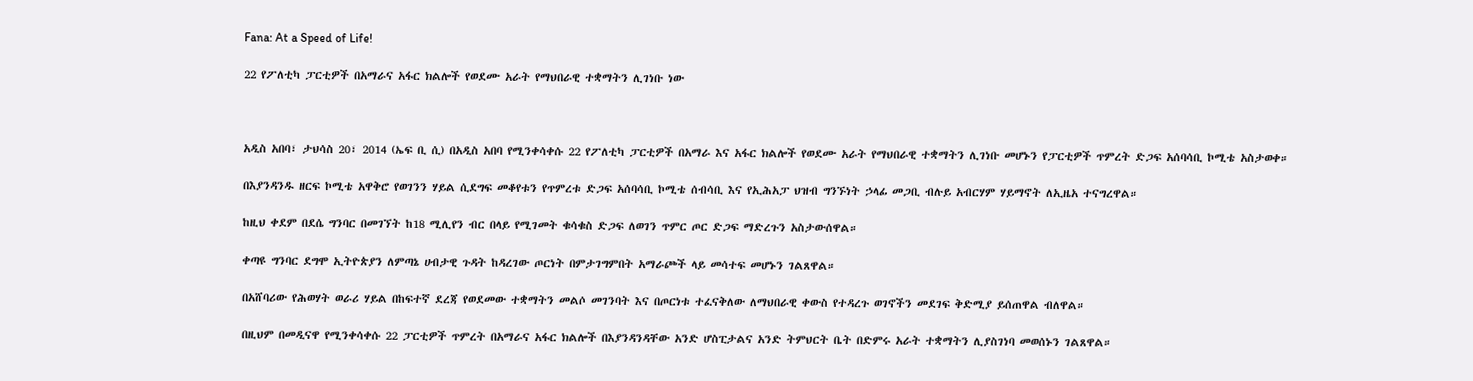Fana: At a Speed of Life!

22 የፖለቲካ ፓርቲዎች በአማራና አፋር ክልሎች የወደሙ አራት የማህበራዊ ተቋማትን ሊገነቡ ነው



አዲስ አበባ፣ ታህሳስ 20፣ 2014 (ኤፍ ቢ ሲ) በአዲስ አበባ የሚንቀሳቀሱ 22 የፖለቲካ ፓርቲዎች በአማራ እና አፋር ክልሎች የወደሙ አራት የማህበራዊ ተቋማትን ሊገነቡ መሆኑን የፓርቲዎች ጥምረት ድጋፍ አሰባሳቢ ኮሚቴ አስታወቀ።

በእያንዳንዱ ዘርፍ ኮሚቴ አዋቅሮ የወገንን ሃይል ሲደግፍ መቆየቱን የጥምረቱ ድጋፍ አሰባሳቢ ኮሚቴ ሰብሳቢ እና የኢሕአፓ ህዝብ ግንኙነት ኃላፊ መጋቢ ብሉይ አብርሃም ሃይማኖት ለኢዜአ ተናግረዋል።

ከዚህ ቀደም በደሴ ግንባር በመገኘት ከ18 ሚሊየን ብር በላይ የሚገመት ቁሳቁስ ድጋፍ ለወገን ጥምር ጦር ድጋፍ ማድረጉን አስታውሰዋል።

ቀጣዩ ግንባር ደግሞ ኢትዮጵያን ለምጣኔ ሀብታዊ ጉዳት ከዳረገው ጦርነት በምታገግምበት አማራጮች ላይ መሳተፍ መሆኑን ገልጸዋል።

በአሸባሪው የሕወሃት ወራሪ ሃይል በከፍተኛ ደረጃ የወደመው ተቋማትን መልሶ መገንባት እና በጦርነቱ ተፈናቅለው ለማህበራዊ ቀውስ የተዳረጉ ወገኖችን መደገፍ ቅድሚያ ይሰጠዋል ብለዋል።

በዚህም በመዲናዋ የሚንቀሳቀሱ 22 ፓርቲዎች ጥምረት በአማራና አፋር ክልሎች በእያንዳንዳቸው አንድ ሆስፒታልና አንድ ትምህርት ቤት በድምሩ አራት ተቋማትን ሊያስገነባ መወሰኑን ገልጸዋል።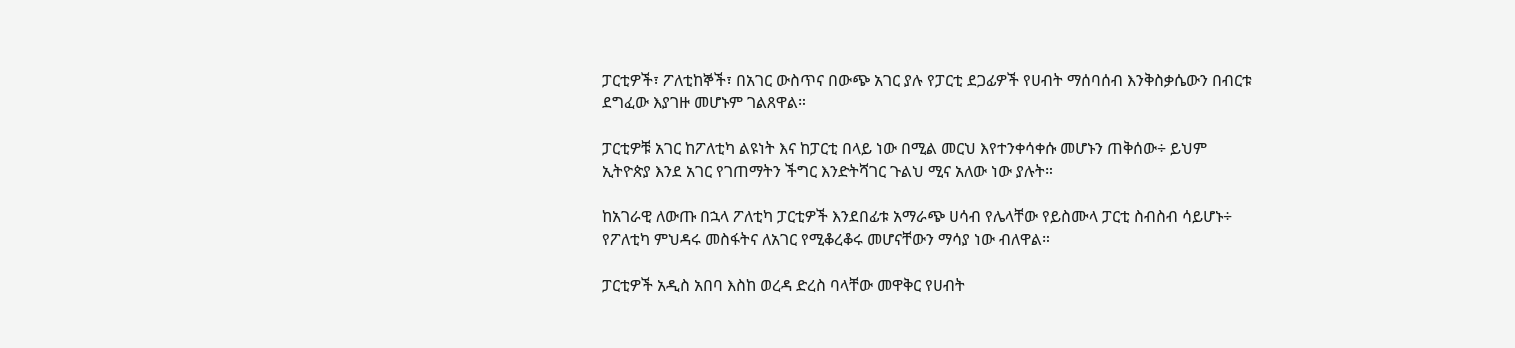ፓርቲዎች፣ ፖለቲከኞች፣ በአገር ውስጥና በውጭ አገር ያሉ የፓርቲ ደጋፊዎች የሀብት ማሰባሰብ እንቅስቃሴውን በብርቱ ደግፈው እያገዙ መሆኑም ገልጸዋል።

ፓርቲዎቹ አገር ከፖለቲካ ልዩነት እና ከፓርቲ በላይ ነው በሚል መርህ እየተንቀሳቀሱ መሆኑን ጠቅሰው÷ ይህም ኢትዮጵያ እንደ አገር የገጠማትን ችግር እንድትሻገር ጉልህ ሚና አለው ነው ያሉት።

ከአገራዊ ለውጡ በኋላ ፖለቲካ ፓርቲዎች እንደበፊቱ አማራጭ ሀሳብ የሌላቸው የይስሙላ ፓርቲ ስብስብ ሳይሆኑ÷ የፖለቲካ ምህዳሩ መስፋትና ለአገር የሚቆረቆሩ መሆናቸውን ማሳያ ነው ብለዋል።

ፓርቲዎች አዲስ አበባ እስከ ወረዳ ድረስ ባላቸው መዋቅር የሀብት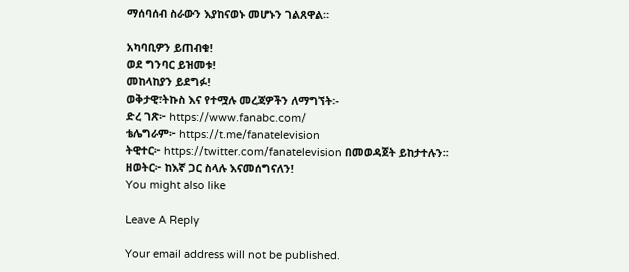ማሰባሰብ ስራውን እያከናወኑ መሆኑን ገልጸዋል።

አካባቢዎን ይጠብቁ!
ወደ ግንባር ይዝመቱ!
መከላከያን ይደግፉ!
ወቅታዊ፣ትኩስ እና የተሟሉ መረጃዎችን ለማግኘት፡-
ድረ ገጽ፦ https://www.fanabc.com/
ቴሌግራም፦ https://t.me/fanatelevision
ትዊተር፦ https://twitter.com/fanatelevision በመወዳጀት ይከታተሉን፡፡
ዘወትር፦ ከእኛ ጋር ስላሉ እናመሰግናለን!
You might also like

Leave A Reply

Your email address will not be published.